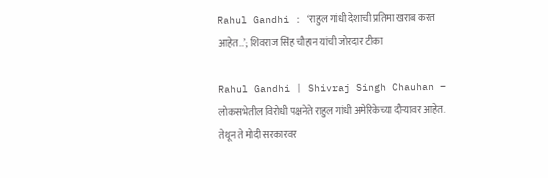Rahul Gandhi : ‘राहुल गांधी देशाची प्रतिमा खराब करत आहेत…’; शिवराज सिंह चौहान यांची जोरदार टीका

Rahul Gandhi | Shivraj Singh Chauhan – लोकसभेतील विरोधी पक्षनेते राहुल गांधी अमेरिकेच्या दौऱ्यावर आहेत. तेथून ते मोदी सरकारवर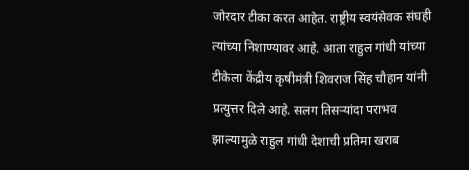जोरदार टीका करत आहेत. राष्ट्रीय स्वयंसेवक संघही त्यांच्या निशाण्यावर आहे. आता राहुल गांधी यांच्या टीकेला केंद्रीय कृषीमंत्री शिवराज सिंह चौहान यांनी प्रत्युत्तर दिले आहे. सलग तिसऱ्यांदा पराभव झाल्यामुळे राहुल गांधी देशाची प्रतिमा खराब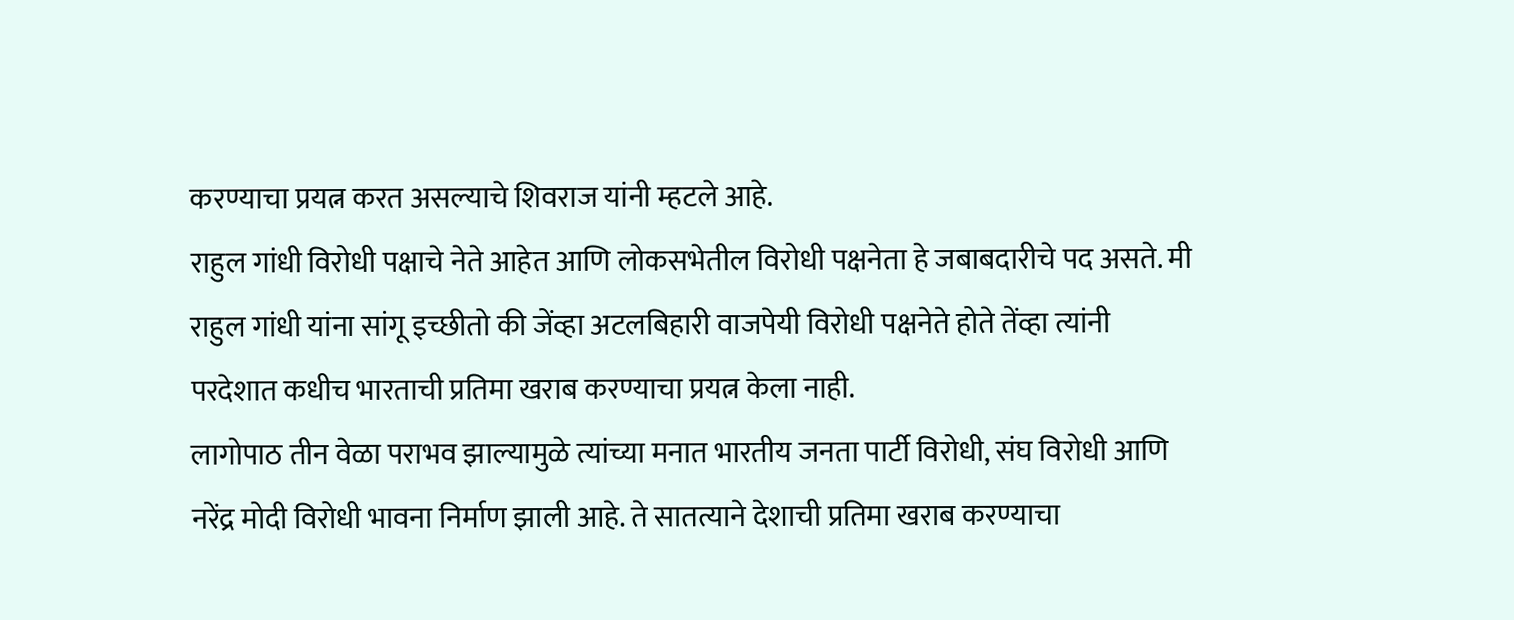करण्याचा प्रयत्न करत असल्याचे शिवराज यांनी म्हटले आहे.
राहुल गांधी विरोधी पक्षाचे नेते आहेत आणि लोकसभेतील विरोधी पक्षनेता हे जबाबदारीचे पद असते. मी राहुल गांधी यांना सांगू इच्छीतो की जेंव्हा अटलबिहारी वाजपेयी विरोधी पक्षनेते होते तेंव्हा त्यांनी परदेशात कधीच भारताची प्रतिमा खराब करण्याचा प्रयत्न केला नाही.
लागोपाठ तीन वेळा पराभव झाल्यामुळे त्यांच्या मनात भारतीय जनता पार्टी विरोधी, संघ विरोधी आणि नरेंद्र मोदी विरोधी भावना निर्माण झाली आहे. ते सातत्याने देशाची प्रतिमा खराब करण्याचा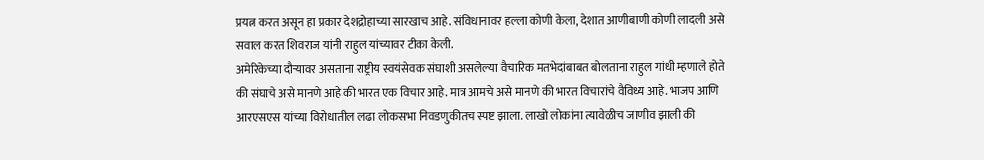प्रयत्न करत असून हा प्रकार देशद्रोहाच्या सारखाच आहे. संविधानावर हल्ला कोणी केला, देशात आणीबाणी कोणी लादली असे सवाल करत शिवराज यांनी राहुल यांच्यावर टीका केली.
अमेरिकेच्या दौऱ्यावर असताना राष्ट्रीय स्वयंसेवक संघाशी असलेल्या वैचारिक मतभेदांबाबत बोलताना राहुल गांधी म्हणाले होते की संघाचे असे मानणे आहे की भारत एक विचार आहे. मात्र आमचे असे मानणे की भारत विचारांचे वैविध्य आहे. भाजप आणि आरएसएस यांच्या विरोधातील लढा लोकसभा निवडणुकीतच स्पष्ट झाला. लाखो लोकांना त्यावेळीच जाणीव झाली की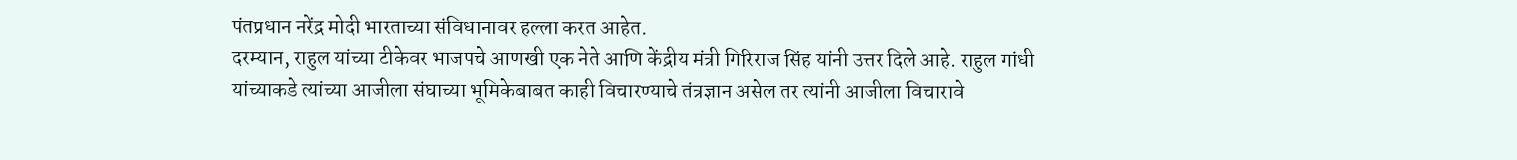पंतप्रधान नरेंद्र मोदी भारताच्या संविधानावर हल्ला करत आहेत.
दरम्यान, राहुल यांच्या टीकेवर भाजपचे आणखी एक नेते आणि केंद्रीय मंत्री गिरिराज सिंह यांनी उत्तर दिले आहे. राहुल गांधी यांच्याकडे त्यांच्या आजीला संघाच्या भूमिकेबाबत काही विचारण्याचे तंत्रज्ञान असेल तर त्यांनी आजीला विचारावे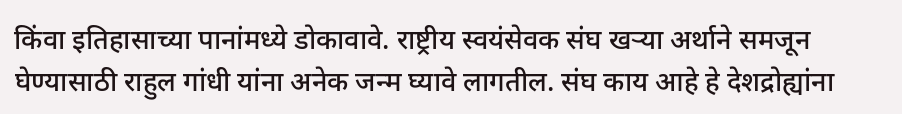किंवा इतिहासाच्या पानांमध्ये डोकावावे. राष्ट्रीय स्वयंसेवक संघ खऱ्या अर्थाने समजून घेण्यासाठी राहुल गांधी यांना अनेक जन्म घ्यावे लागतील. संघ काय आहे हे देशद्रोह्यांना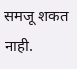समजू शकत नाही.